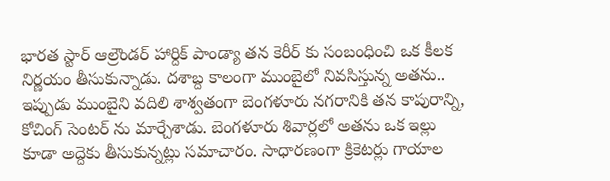భారత స్టార్ ఆల్రౌండర్ హార్దిక్ పాండ్యా తన కెరీర్ కు సంబంధించి ఒక కీలక నిర్ణయం తీసుకున్నాడు. దశాబ్ద కాలంగా ముంబైలో నివసిస్తున్న అతను.. ఇప్పుడు ముంబైని వదిలి శాశ్వతంగా బెంగళూరు నగరానికి తన కాపురాన్ని, కోచింగ్ సెంటర్ ను మార్చేశాడు. బెంగళూరు శివార్లలో అతను ఒక ఇల్లు కూడా అద్దెకు తీసుకున్నట్లు సమాచారం. సాధారణంగా క్రికెటర్లు గాయాల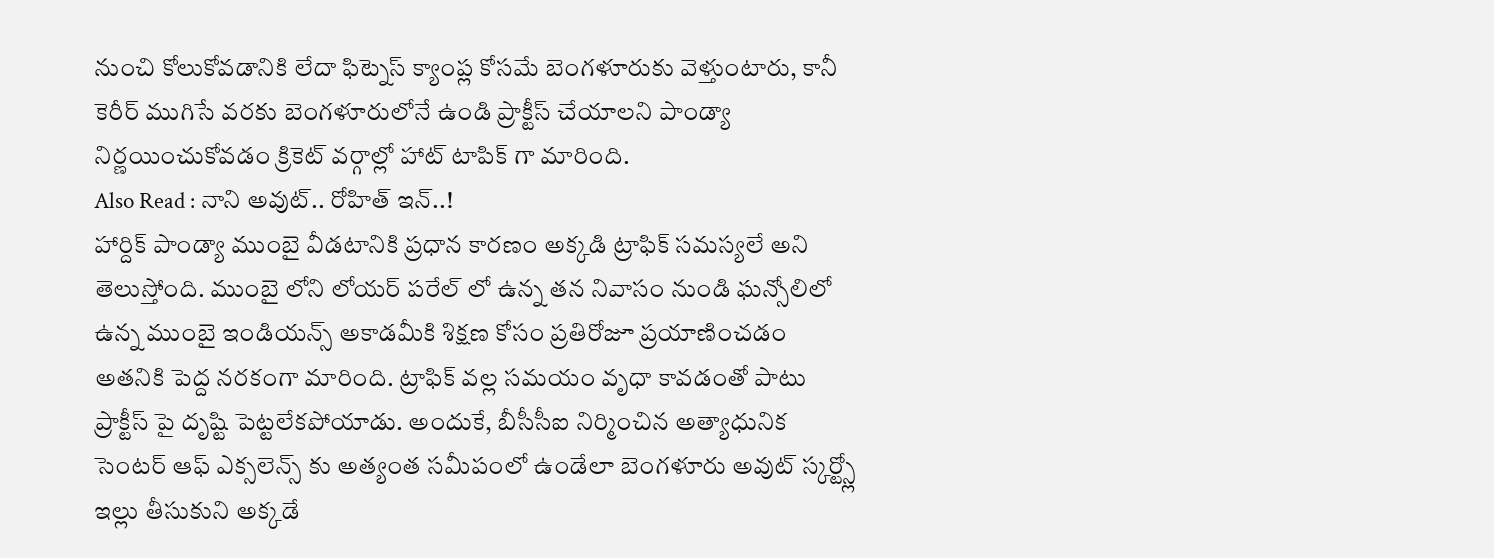నుంచి కోలుకోవడానికి లేదా ఫిట్నెస్ క్యాంప్ల కోసమే బెంగళూరుకు వెళ్తుంటారు, కానీ కెరీర్ ముగిసే వరకు బెంగళూరులోనే ఉండి ప్రాక్టీస్ చేయాలని పాండ్యా నిర్ణయించుకోవడం క్రికెట్ వర్గాల్లో హాట్ టాపిక్ గా మారింది.
Also Read : నాని అవుట్.. రోహిత్ ఇన్..!
హార్దిక్ పాండ్యా ముంబై వీడటానికి ప్రధాన కారణం అక్కడి ట్రాఫిక్ సమస్యలే అని తెలుస్తోంది. ముంబై లోని లోయర్ పరేల్ లో ఉన్న తన నివాసం నుండి ఘన్సోలిలో ఉన్న ముంబై ఇండియన్స్ అకాడమీకి శిక్షణ కోసం ప్రతిరోజూ ప్రయాణించడం అతనికి పెద్ద నరకంగా మారింది. ట్రాఫిక్ వల్ల సమయం వృధా కావడంతో పాటు ప్రాక్టీస్ పై దృష్టి పెట్టలేకపోయాడు. అందుకే, బీసీసీఐ నిర్మించిన అత్యాధునిక సెంటర్ ఆఫ్ ఎక్సలెన్స్ కు అత్యంత సమీపంలో ఉండేలా బెంగళూరు అవుట్ స్కర్ట్స్లో ఇల్లు తీసుకుని అక్కడే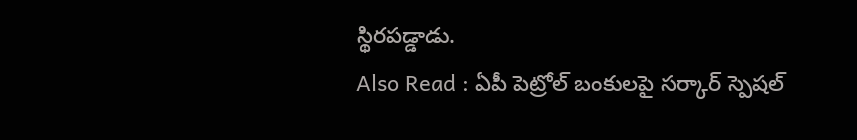స్థిరపడ్డాడు.
Also Read : ఏపీ పెట్రోల్ బంకులపై సర్కార్ స్పెషల్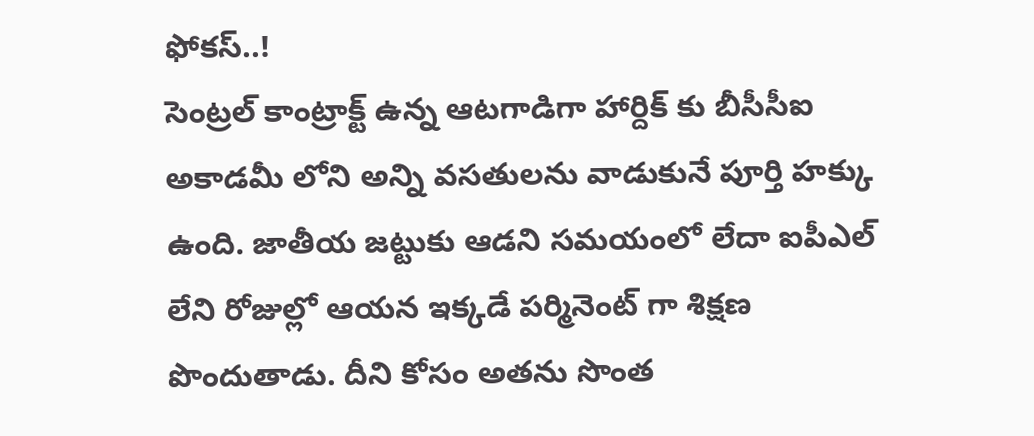ఫోకస్..!
సెంట్రల్ కాంట్రాక్ట్ ఉన్న ఆటగాడిగా హార్దిక్ కు బీసీసీఐ అకాడమీ లోని అన్ని వసతులను వాడుకునే పూర్తి హక్కు ఉంది. జాతీయ జట్టుకు ఆడని సమయంలో లేదా ఐపీఎల్ లేని రోజుల్లో ఆయన ఇక్కడే పర్మినెంట్ గా శిక్షణ పొందుతాడు. దీని కోసం అతను సొంత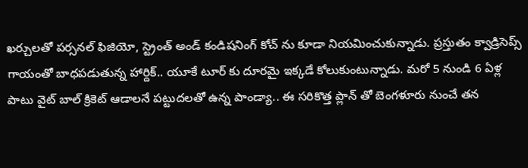ఖర్చులతో పర్సనల్ ఫిజియో, స్ట్రెంత్ అండ్ కండిషనింగ్ కోచ్ ను కూడా నియమించుకున్నాడు. ప్రస్తుతం క్వాడ్రిసెప్స్ గాయంతో బాధపడుతున్న హార్దిక్.. యూకే టూర్ కు దూరమై ఇక్కడే కోలుకుంటున్నాడు. మరో 5 నుండి 6 ఏళ్ల పాటు వైట్ బాల్ క్రికెట్ ఆడాలనే పట్టుదలతో ఉన్న పాండ్యా.. ఈ సరికొత్త ప్లాన్ తో బెంగళూరు నుంచే తన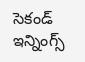సెకండ్ ఇన్నింగ్స్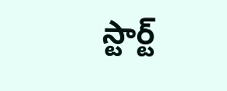స్టార్ట్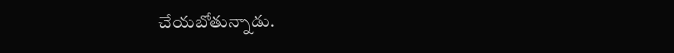చేయబోతున్నాడు.